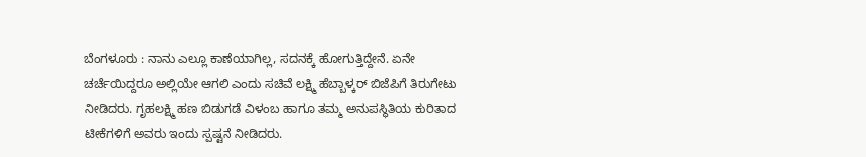ಬೆಂಗಳೂರು : ನಾನು ಎಲ್ಲೂ ಕಾಣೆಯಾಗಿಲ್ಲ, ಸದನಕ್ಕೆ ಹೋಗುತ್ತಿದ್ದೇನೆ. ಏನೇ ಚರ್ಚೆಯಿದ್ದರೂ ಅಲ್ಲಿಯೇ ಆಗಲಿ ಎಂದು ಸಚಿವೆ ಲಕ್ಷ್ಮಿ ಹೆಬ್ಬಾಳ್ಕರ್ ಬಿಜೆಪಿಗೆ ತಿರುಗೇಟು ನೀಡಿದರು. ಗೃಹಲಕ್ಷ್ಮಿ ಹಣ ಬಿಡುಗಡೆ ವಿಳಂಬ ಹಾಗೂ ತಮ್ಮ ಅನುಪಸ್ಥಿತಿಯ ಕುರಿತಾದ ಟೀಕೆಗಳಿಗೆ ಅವರು ಇಂದು ಸ್ಪಷ್ಟನೆ ನೀಡಿದರು.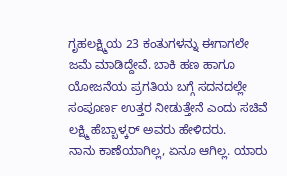ಗೃಹಲಕ್ಷ್ಮಿಯ 23 ಕಂತುಗಳನ್ನು ಈಗಾಗಲೇ ಜಮೆ ಮಾಡಿದ್ದೇವೆ. ಬಾಕಿ ಹಣ ಹಾಗೂ ಯೋಜನೆಯ ಪ್ರಗತಿಯ ಬಗ್ಗೆ ಸದನದಲ್ಲೇ ಸಂಪೂರ್ಣ ಉತ್ತರ ನೀಡುತ್ತೇನೆ ಎಂದು ಸಚಿವೆ ಲಕ್ಷ್ಮಿ ಹೆಬ್ಬಾಳ್ಕರ್ ಅವರು ಹೇಳಿದರು.
ನಾನು ಕಾಣೆಯಾಗಿಲ್ಲ, ಏನೂ ಆಗಿಲ್ಲ. ಯಾರು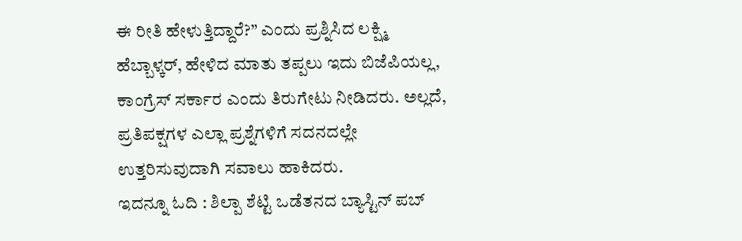ಈ ರೀತಿ ಹೇಳುತ್ತಿದ್ದಾರೆ?” ಎಂದು ಪ್ರಶ್ನಿಸಿದ ಲಕ್ಷ್ಮಿ ಹೆಬ್ಬಾಳ್ಕರ್, ಹೇಳಿದ ಮಾತು ತಪ್ಪಲು ಇದು ಬಿಜೆಪಿಯಲ್ಲ, ಕಾಂಗ್ರೆಸ್ ಸರ್ಕಾರ ಎಂದು ತಿರುಗೇಟು ನೀಡಿದರು. ಅಲ್ಲದೆ, ಪ್ರತಿಪಕ್ಷಗಳ ಎಲ್ಲಾ ಪ್ರಶ್ನೆಗಳಿಗೆ ಸದನದಲ್ಲೇ ಉತ್ತರಿಸುವುದಾಗಿ ಸವಾಲು ಹಾಕಿದರು.
ಇದನ್ನೂ ಓದಿ : ಶಿಲ್ಪಾ ಶೆಟ್ಟಿ ಒಡೆತನದ ಬ್ಯಾಸ್ಟಿನ್ ಪಬ್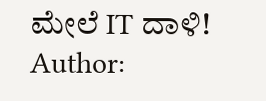ಮೇಲೆ IT ದಾಳಿ!
Author: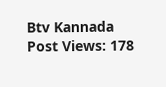Btv Kannada
Post Views: 178